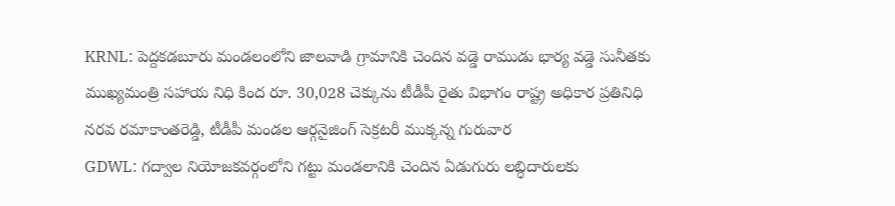KRNL: పెద్దకడబూరు మండలంలోని జాలవాడి గ్రామానికి చెందిన వడ్డె రాముడు భార్య వడ్డె సునీతకు ముఖ్యమంత్రి సహాయ నిధి కింద రూ. 30,028 చెక్కును టీడీపీ రైతు విభాగం రాష్ట్ర అధికార ప్రతినిధి నరవ రమాకాంతరెడ్డి, టీడీపీ మండల ఆర్గనైజింగ్ సెక్రటరీ ముక్కన్న గురువార
GDWL: గద్వాల నియోజకవర్గంలోని గట్టు మండలానికి చెందిన ఏడుగురు లబ్ధిదారులకు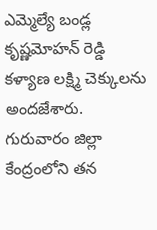ఎమ్మెల్యే బండ్ల కృష్ణమోహన్ రెడ్డి కళ్యాణ లక్ష్మి చెక్కులను అందజేశారు. గురువారం జిల్లా కేంద్రంలోని తన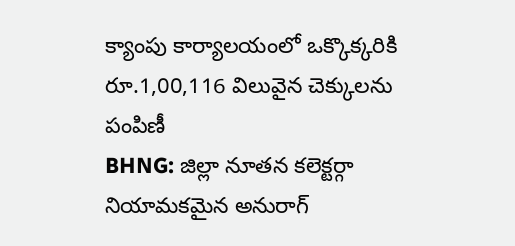క్యాంపు కార్యాలయంలో ఒక్కొక్కరికి రూ.1,00,116 విలువైన చెక్కులను పంపిణీ
BHNG: జిల్లా నూతన కలెక్టర్గా నియామకమైన అనురాగ్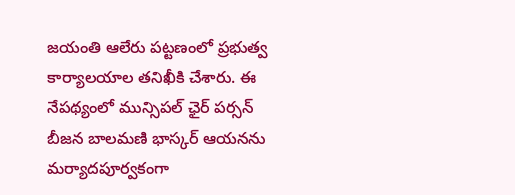జయంతి ఆలేరు పట్టణంలో ప్రభుత్వ కార్యాలయాల తనిఖీకి చేశారు. ఈ నేపథ్యంలో మున్సిపల్ ఛైర్ పర్సన్ బీజన బాలమణి భాస్కర్ ఆయనను మర్యాదపూర్వకంగా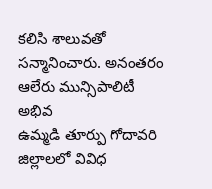కలిసి శాలువతో సన్మానించారు. అనంతరం ఆలేరు మున్సిపాలిటీ అభివ
ఉమ్మడి తూర్పు గోదావరి జిల్లాలలో వివిధ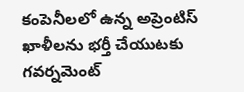కంపెనీలలో ఉన్న అప్రెంటిస్ ఖాళీలను భర్తీ చేయుటకు గవర్నమెంట్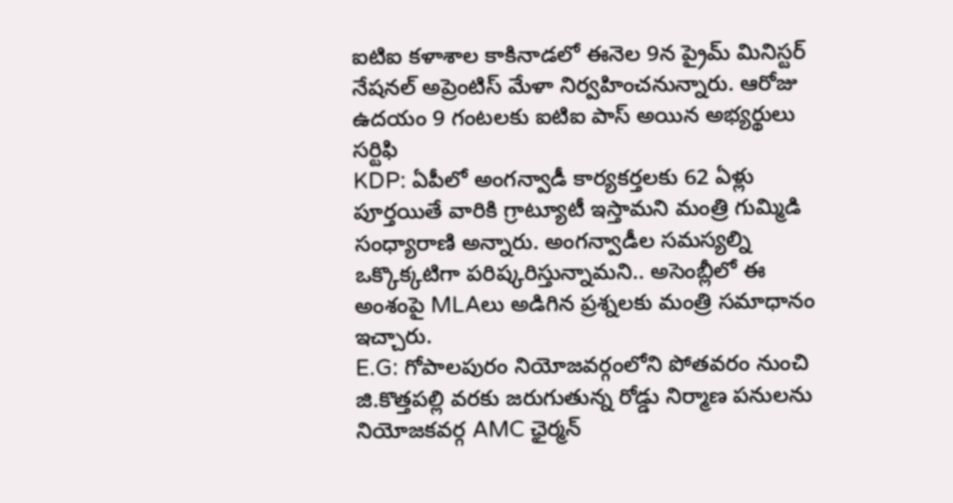ఐటిఐ కళాశాల కాకినాడలో ఈనెల 9న ప్రైమ్ మినిస్టర్ నేషనల్ అప్రెంటిస్ మేళా నిర్వహించనున్నారు. ఆరోజు ఉదయం 9 గంటలకు ఐటిఐ పాస్ అయిన అభ్యర్థులు సర్టిఫి
KDP: ఏపీలో అంగన్వాడీ కార్యకర్తలకు 62 ఏళ్లు పూర్తయితే వారికి గ్రాట్యూటీ ఇస్తామని మంత్రి గుమ్మిడి సంధ్యారాణి అన్నారు. అంగన్వాడీల సమస్యల్ని ఒక్కొక్కటిగా పరిష్కరిస్తున్నామని.. అసెంబ్లీలో ఈ అంశంపై MLAలు అడిగిన ప్రశ్నలకు మంత్రి సమాధానం ఇచ్చారు.
E.G: గోపాలపురం నియోజవర్గంలోని పోతవరం నుంచి జి.కొత్తపల్లి వరకు జరుగుతున్న రోడ్డు నిర్మాణ పనులను నియోజకవర్గ AMC ఛైర్మన్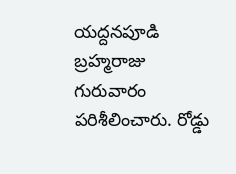యద్దనపూడి బ్రహ్మరాజు గురువారం పరిశీలించారు. రోడ్డు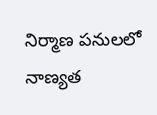నిర్మాణ పనులలో నాణ్యత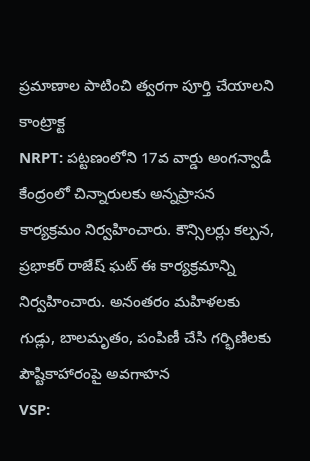ప్రమాణాల పాటించి త్వరగా పూర్తి చేయాలని కాంట్రాక్ట
NRPT: పట్టణంలోని 17వ వార్డు అంగన్వాడీ కేంద్రంలో చిన్నారులకు అన్నప్రాసన కార్యక్రమం నిర్వహించారు. కౌన్సిలర్లు కల్పన, ప్రభాకర్ రాజేష్ ఘట్ ఈ కార్యక్రమాన్ని నిర్వహించారు. అనంతరం మహిళలకు గుడ్లు, బాలమృతం, పంపిణీ చేసి గర్భిణిలకు పౌష్టికాహారంపై అవగాహన
VSP: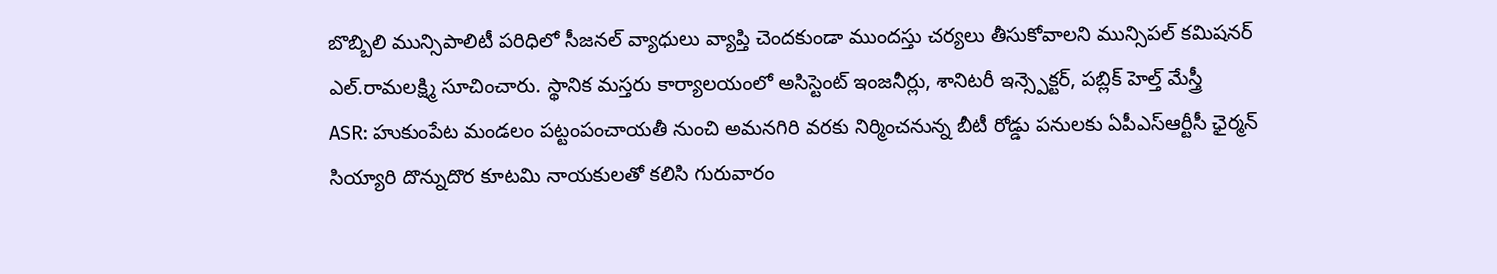బొబ్బిలి మున్సిపాలిటీ పరిధిలో సీజనల్ వ్యాధులు వ్యాప్తి చెందకుండా ముందస్తు చర్యలు తీసుకోవాలని మున్సిపల్ కమిషనర్ ఎల్.రామలక్ష్మి సూచించారు. స్థానిక మస్తరు కార్యాలయంలో అసిస్టెంట్ ఇంజనీర్లు, శానిటరీ ఇన్స్పెక్టర్, పబ్లిక్ హెల్త్ మేస్త్రీ
ASR: హుకుంపేట మండలం పట్టంపంచాయతీ నుంచి అమనగిరి వరకు నిర్మించనున్న బీటీ రోడ్డు పనులకు ఏపీఎస్ఆర్టీసీ ఛైర్మన్ సియ్యారి దొన్నుదొర కూటమి నాయకులతో కలిసి గురువారం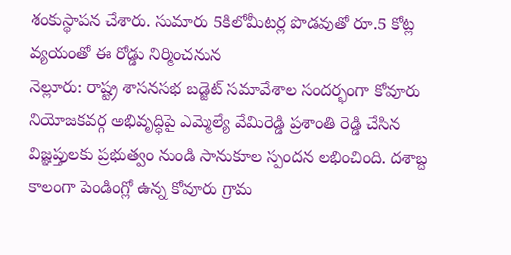శంకుస్థాపన చేశారు. సుమారు 5కిలోమీటర్ల పొడవుతో రూ.5 కోట్ల వ్యయంతో ఈ రోడ్డు నిర్మించనున
నెల్లూరు: రాష్ట్ర శాసనసభ బడ్జెట్ సమావేశాల సందర్భంగా కోవూరు నియోజకవర్గ అభివృద్ధిపై ఎమ్మెల్యే వేమిరెడ్డి ప్రశాంతి రెడ్డి చేసిన విజ్ఞప్తులకు ప్రభుత్వం నుండి సానుకూల స్పందన లభించింది. దశాబ్ద కాలంగా పెండింగ్లో ఉన్న కోవూరు గ్రామ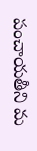పంచాయతీని మ